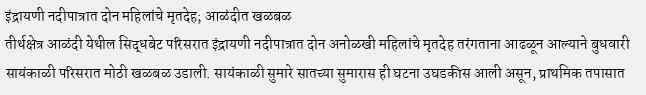इंद्रायणी नदीपात्रात दोन महिलांचे मृतदेह; आळंदीत खळबळ
तीर्थक्षेत्र आळंदी येथील सिद्धबेट परिसरात इंद्रायणी नदीपात्रात दोन अनोळखी महिलांचे मृतदेह तरंगताना आढळून आल्याने बुधवारी सायंकाळी परिसरात मोठी खळबळ उडाली. सायंकाळी सुमारे सातच्या सुमारास ही घटना उघडकीस आली असून, प्राथमिक तपासात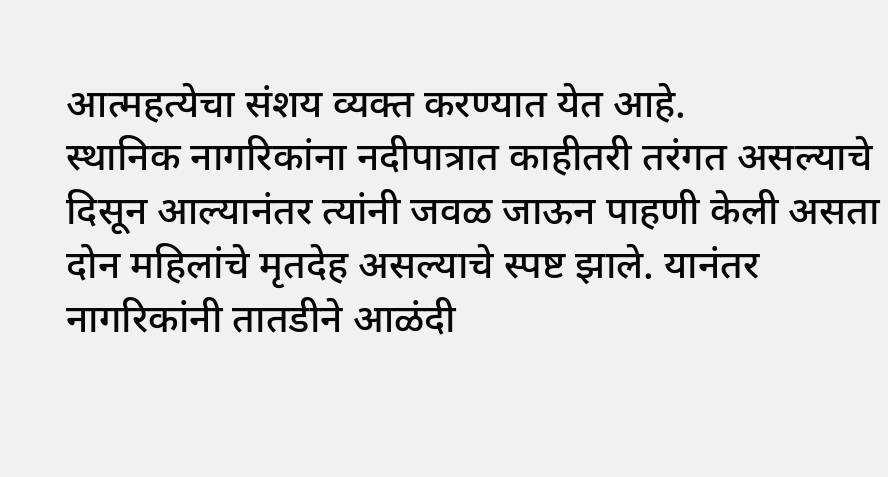आत्महत्येचा संशय व्यक्त करण्यात येत आहे.
स्थानिक नागरिकांना नदीपात्रात काहीतरी तरंगत असल्याचे दिसून आल्यानंतर त्यांनी जवळ जाऊन पाहणी केली असता दोन महिलांचे मृतदेह असल्याचे स्पष्ट झाले. यानंतर नागरिकांनी तातडीने आळंदी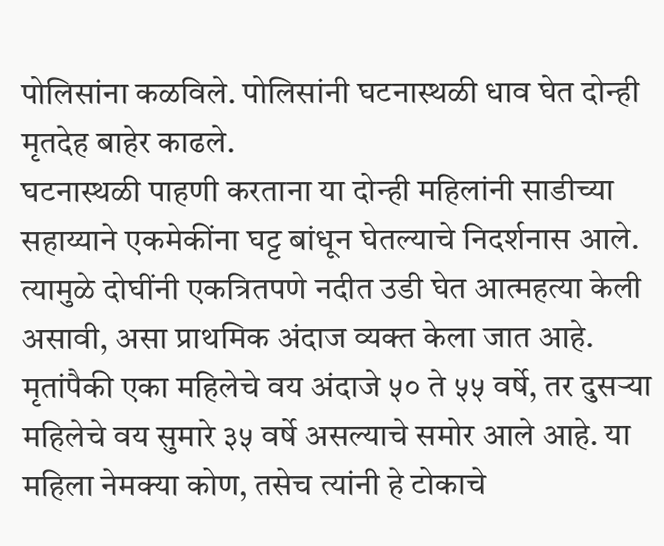पोलिसांना कळविले. पोलिसांनी घटनास्थळी धाव घेत दोन्ही मृतदेह बाहेर काढले.
घटनास्थळी पाहणी करताना या दोन्ही महिलांनी साडीच्या सहाय्याने एकमेकींना घट्ट बांधून घेतल्याचे निदर्शनास आले. त्यामुळे दोघींनी एकत्रितपणे नदीत उडी घेत आत्महत्या केली असावी, असा प्राथमिक अंदाज व्यक्त केला जात आहे.
मृतांपैकी एका महिलेचे वय अंदाजे ५० ते ५५ वर्षे, तर दुसऱ्या महिलेचे वय सुमारे ३५ वर्षे असल्याचे समोर आले आहे. या महिला नेमक्या कोण, तसेच त्यांनी हे टोकाचे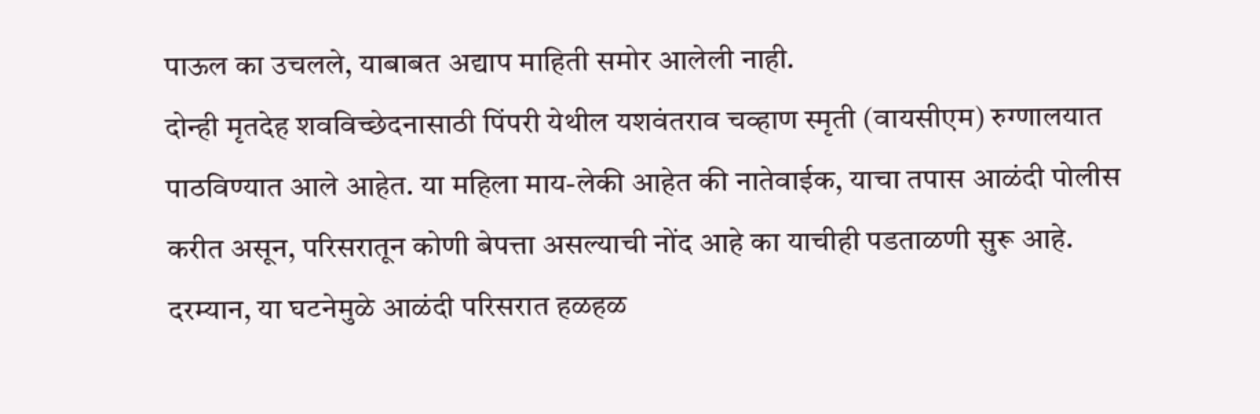पाऊल का उचलले, याबाबत अद्याप माहिती समोर आलेली नाही.
दोन्ही मृतदेह शवविच्छेदनासाठी पिंपरी येथील यशवंतराव चव्हाण स्मृती (वायसीएम) रुग्णालयात पाठविण्यात आले आहेत. या महिला माय-लेकी आहेत की नातेवाईक, याचा तपास आळंदी पोलीस करीत असून, परिसरातून कोणी बेपत्ता असल्याची नोंद आहे का याचीही पडताळणी सुरू आहे.
दरम्यान, या घटनेमुळे आळंदी परिसरात हळहळ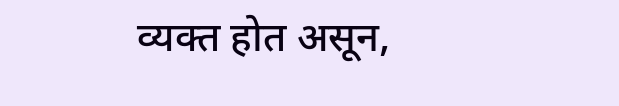व्यक्त होत असून,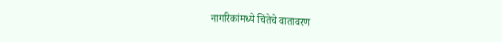नागरिकांमध्ये चिंतेचे वातावरण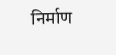निर्माण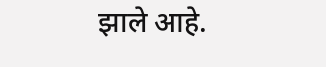झाले आहे.